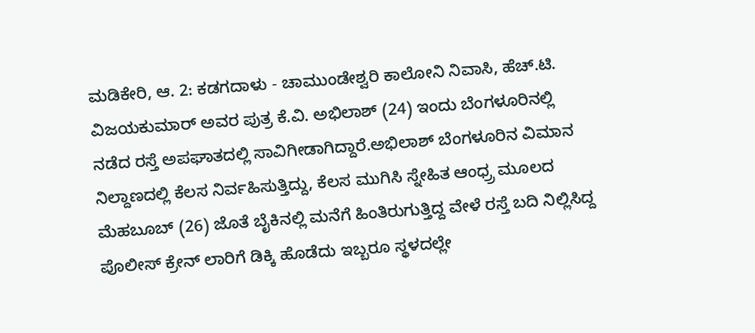ಮಡಿಕೇರಿ, ಆ. 2: ಕಡಗದಾಳು - ಚಾಮುಂಡೇಶ್ವರಿ ಕಾಲೋನಿ ನಿವಾಸಿ, ಹೆಚ್.ಟಿ. ವಿಜಯಕುಮಾರ್ ಅವರ ಪುತ್ರ ಕೆ.ವಿ. ಅಭಿಲಾಶ್ (24) ಇಂದು ಬೆಂಗಳೂರಿನಲ್ಲಿ ನಡೆದ ರಸ್ತೆ ಅಪಘಾತದಲ್ಲಿ ಸಾವಿಗೀಡಾಗಿದ್ದಾರೆ.ಅಭಿಲಾಶ್ ಬೆಂಗಳೂರಿನ ವಿಮಾನ ನಿಲ್ದಾಣದಲ್ಲಿ ಕೆಲಸ ನಿರ್ವಹಿಸುತ್ತಿದ್ದು, ಕೆಲಸ ಮುಗಿಸಿ ಸ್ನೇಹಿತ ಆಂಧ್ರ್ರ ಮೂಲದ ಮೆಹಬೂಬ್ (26) ಜೊತೆ ಬೈಕಿನಲ್ಲಿ ಮನೆಗೆ ಹಿಂತಿರುಗುತ್ತಿದ್ದ ವೇಳೆ ರಸ್ತೆ ಬದಿ ನಿಲ್ಲಿಸಿದ್ದ ಪೊಲೀಸ್ ಕ್ರೇನ್ ಲಾರಿಗೆ ಡಿಕ್ಕಿ ಹೊಡೆದು ಇಬ್ಬರೂ ಸ್ಥಳದಲ್ಲೇ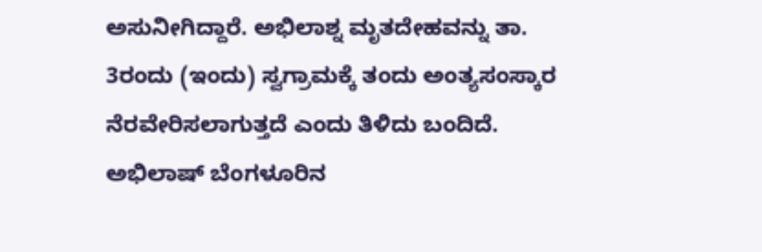ಅಸುನೀಗಿದ್ದಾರೆ. ಅಭಿಲಾಶ್ನ ಮೃತದೇಹವನ್ನು ತಾ. 3ರಂದು (ಇಂದು) ಸ್ವಗ್ರಾಮಕ್ಕೆ ತಂದು ಅಂತ್ಯಸಂಸ್ಕಾರ ನೆರವೇರಿಸಲಾಗುತ್ತದೆ ಎಂದು ತಿಳಿದು ಬಂದಿದೆ. ಅಭಿಲಾಷ್ ಬೆಂಗಳೂರಿನ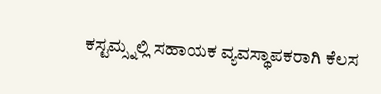ಕಸ್ಟಮ್ಸ್ನಲ್ಲಿ ಸಹಾಯಕ ವ್ಯವಸ್ಥಾಪಕರಾಗಿ ಕೆಲಸ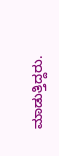ಮಾಡುತ್ತಿದ್ದರು.